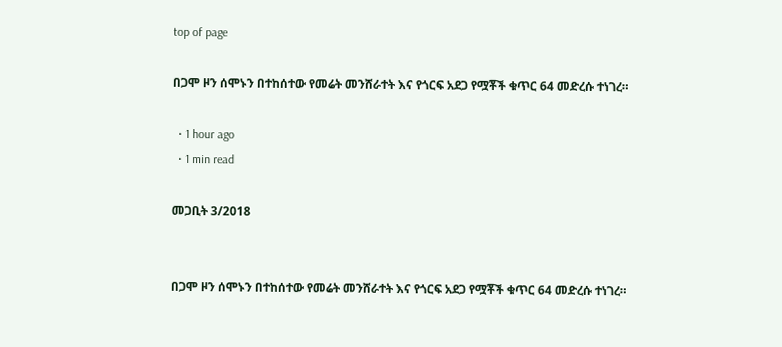top of page

በጋሞ ዞን ሰሞኑን በተከሰተው የመሬት መንሸራተት እና የጎርፍ አደጋ የሟቾች ቁጥር 64 መድረሱ ተነገረ።

  • 1 hour ago
  • 1 min read

መጋቢት 3/2018


በጋሞ ዞን ሰሞኑን በተከሰተው የመሬት መንሸራተት እና የጎርፍ አደጋ የሟቾች ቁጥር 64 መድረሱ ተነገረ።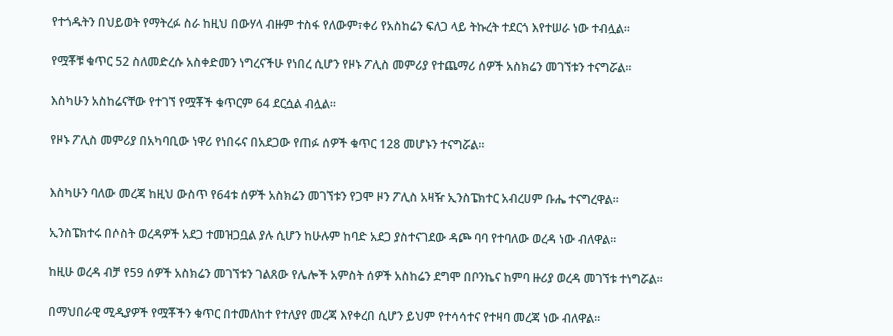የተጎዱትን በህይወት የማትረፉ ስራ ከዚህ በውሃላ ብዙም ተስፋ የለውም፣ቀሪ የአስከሬን ፍለጋ ላይ ትኩረት ተደርጎ እየተሠራ ነው ተብሏል።


የሟቾቹ ቁጥር 52 ስለመድረሱ አስቀድመን ነግረናችሁ የነበረ ሲሆን የዞኑ ፖሊስ መምሪያ የተጨማሪ ሰዎች አስክሬን መገኘቱን ተናግሯል።


እስካሁን አስከሬናቸው የተገኘ የሟቾች ቁጥርም 64 ደርሷል ብሏል።


የዞኑ ፖሊስ መምሪያ በአካባቢው ነዋሪ የነበሩና በአደጋው የጠፉ ሰዎች ቁጥር 128 መሆኑን ተናግሯል።



እስካሁን ባለው መረጃ ከዚህ ውስጥ የ64ቱ ሰዎች አስክሬን መገኘቱን የጋሞ ዞን ፖሊስ አዛዥ ኢንስፔክተር አብረሀም ቡሔ ተናግረዋል።


ኢንስፔክተሩ በሶስት ወረዳዎች አደጋ ተመዝጋቧል ያሉ ሲሆን ከሁሉም ከባድ አደጋ ያስተናገደው ዳጮ ባባ የተባለው ወረዳ ነው ብለዋል።


ከዚሁ ወረዳ ብቻ የ59 ሰዎች አስክሬን መገኘቱን ገልጸው የሌሎች አምስት ሰዎች አስከሬን ደግሞ በቦንኬና ከምባ ዙሪያ ወረዳ መገኘቱ ተነግሯል።


በማህበራዊ ሚዲያዎች የሟቾችን ቁጥር በተመለከተ የተለያየ መረጃ እየቀረበ ሲሆን ይህም የተሳሳተና የተዛባ መረጃ ነው ብለዋል።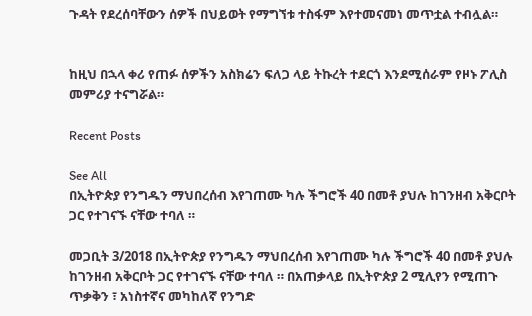ጉዳት የደረሰባቸውን ሰዎች በህይወት የማግኘቱ ተስፋም እየተመናመነ መጥቷል ተብሏል።


ከዚህ በኋላ ቀሪ የጠፉ ሰዎችን አስክሬን ፍለጋ ላይ ትኩረት ተደርጎ እንደሚሰራም የዞኑ ፖሊስ መምሪያ ተናግሯል።

Recent Posts

See All
በኢትዮጵያ የንግዱን ማህበረሰብ እየገጠሙ ካሉ ችግሮች 40 በመቶ ያህሉ ከገንዘብ አቅርቦት ጋር የተገናኙ ናቸው ተባለ ።

መጋቢት 3/2018 በኢትዮጵያ የንግዱን ማህበረሰብ እየገጠሙ ካሉ ችግሮች 40 በመቶ ያህሉ ከገንዘብ አቅርቦት ጋር የተገናኙ ናቸው ተባለ ። በአጠቃላይ በኢትዮጵያ 2 ሚሊየን የሚጠጉ ጥቃቅን ፣ አነስተኛና መካከለኛ የንግድ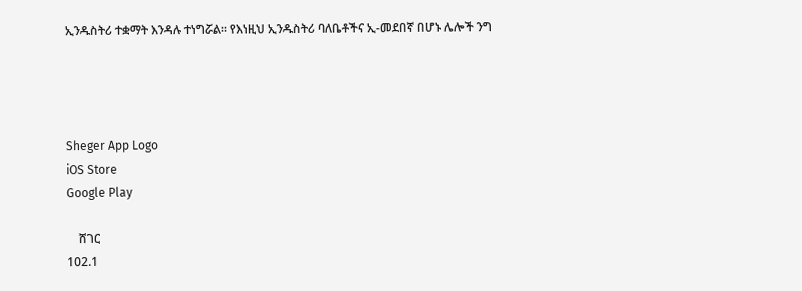ኢንዱስትሪ ተቋማት እንዳሉ ተነግሯል። የእነዚህ ኢንዱስትሪ ባለቤቶችና ኢ-መደበኛ በሆኑ ሌሎች ንግ




Sheger App Logo
iOS Store
Google Play

    ሸገር
102.1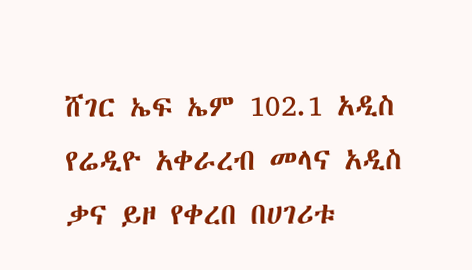ሸገር ኤፍ ኤም 102.1 አዲስ የሬዲዮ አቀራረብ መላና አዲስ ቃና ይዞ የቀረበ በሀገሪቱ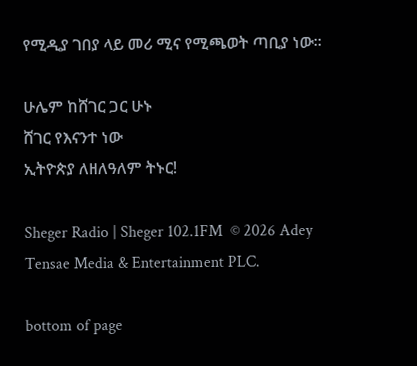የሚዲያ ገበያ ላይ መሪ ሚና የሚጫወት ጣቢያ ነው፡፡

ሁሌም ከሸገር ጋር ሁኑ
ሸገር የእናንተ ነው
ኢትዮጵያ ለዘለዓለም ትኑር!

Sheger Radio | Sheger 102.1FM  © 2026 Adey Tensae Media & Entertainment PLC.

bottom of page